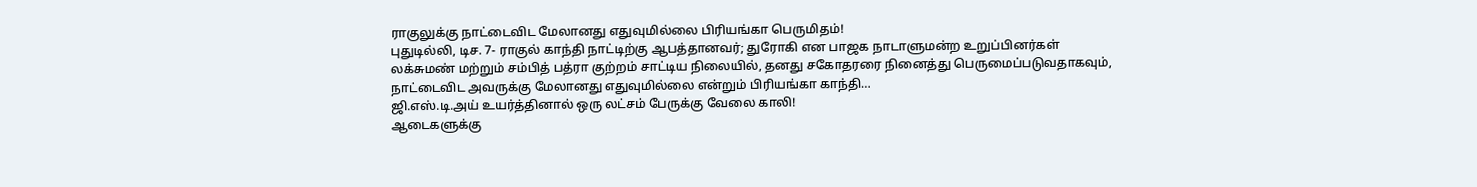ராகுலுக்கு நாட்டைவிட மேலானது எதுவுமில்லை பிரியங்கா பெருமிதம்!
புதுடில்லி, டிச. 7- ராகுல் காந்தி நாட்டிற்கு ஆபத்தானவர்; துரோகி என பாஜக நாடாளுமன்ற உறுப்பினர்கள் லக்சுமண் மற்றும் சம்பித் பத்ரா குற்றம் சாட்டிய நிலையில், தனது சகோதரரை நினைத்து பெருமைப்படுவதாகவும், நாட்டைவிட அவருக்கு மேலானது எதுவுமில்லை என்றும் பிரியங்கா காந்தி…
ஜி.எஸ்.டி.அய் உயர்த்தினால் ஒரு லட்சம் பேருக்கு வேலை காலி!
ஆடைகளுக்கு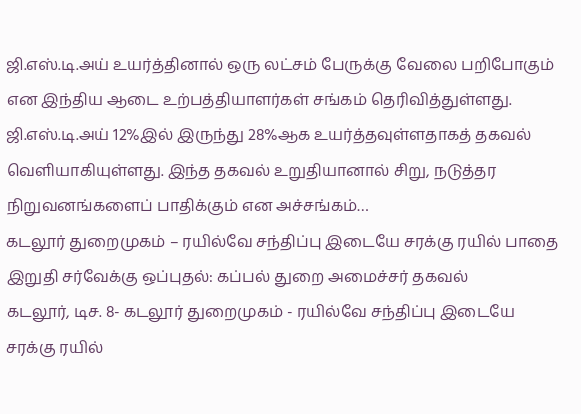ஜி.எஸ்.டி.அய் உயர்த்தினால் ஒரு லட்சம் பேருக்கு வேலை பறிபோகும் என இந்திய ஆடை உற்பத்தியாளர்கள் சங்கம் தெரிவித்துள்ளது. ஜி.எஸ்.டி.அய் 12%இல் இருந்து 28%ஆக உயர்த்தவுள்ளதாகத் தகவல் வெளியாகியுள்ளது. இந்த தகவல் உறுதியானால் சிறு, நடுத்தர நிறுவனங்களைப் பாதிக்கும் என அச்சங்கம்…
கடலூர் துறைமுகம் – ரயில்வே சந்திப்பு இடையே சரக்கு ரயில் பாதை இறுதி சர்வேக்கு ஒப்புதல்: கப்பல் துறை அமைச்சர் தகவல்
கடலூர், டிச. 8- கடலூர் துறைமுகம் - ரயில்வே சந்திப்பு இடையே சரக்கு ரயில்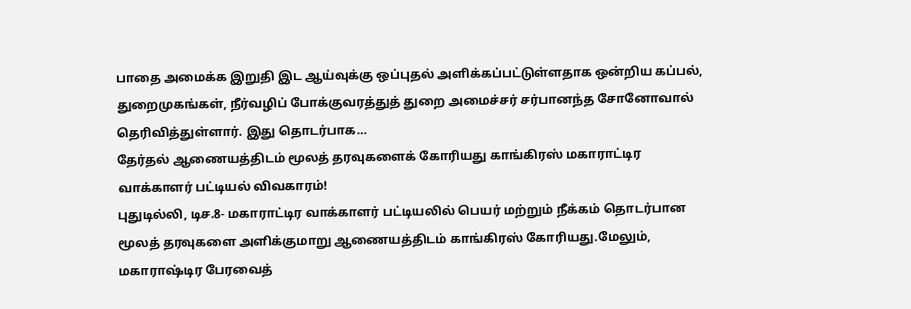பாதை அமைக்க இறுதி இட ஆய்வுக்கு ஒப்புதல் அளிக்கப்பட்டுள்ளதாக ஒன்றிய கப்பல், துறைமுகங்கள், நீர்வழிப் போக்குவரத்துத் துறை அமைச்சர் சர்பானந்த சோனோவால் தெரிவித்துள்ளார். இது தொடர்பாக…
தேர்தல் ஆணையத்திடம் மூலத் தரவுகளைக் கோரியது காங்கிரஸ் மகாராட்டிர வாக்காளர் பட்டியல் விவகாரம்!
புதுடில்லி, டிச.8- மகாராட்டிர வாக்காளர் பட்டியலில் பெயர் மற்றும் நீக்கம் தொடர்பான மூலத் தரவுகளை அளிக்குமாறு ஆணையத்திடம் காங்கிரஸ் கோரியது.மேலும், மகாராஷ்டிர பேரவைத்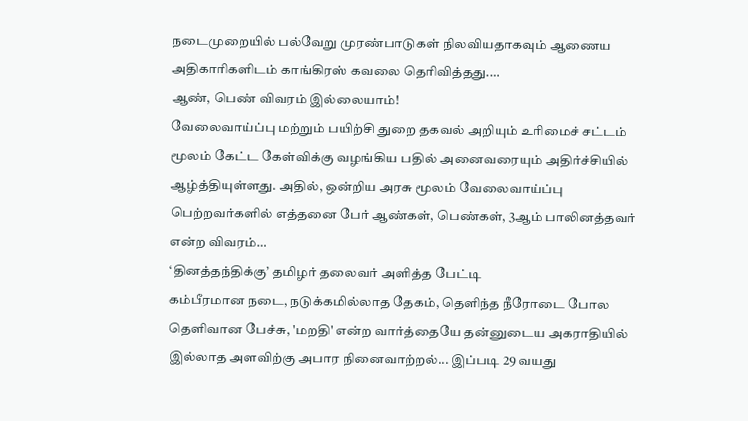நடைமுறையில் பல்வேறு முரண்பாடுகள் நிலவியதாகவும் ஆணைய அதிகாரிகளிடம் காங்கிரஸ் கவலை தெரிவித்தது.…
ஆண், பெண் விவரம் இல்லையாம்!
வேலைவாய்ப்பு மற்றும் பயிற்சி துறை தகவல் அறியும் உரிமைச் சட்டம் மூலம் கேட்ட கேள்விக்கு வழங்கிய பதில் அனைவரையும் அதிர்ச்சியில் ஆழ்த்தியுள்ளது. அதில், ஒன்றிய அரசு மூலம் வேலைவாய்ப்பு பெற்றவர்களில் எத்தனை பேர் ஆண்கள், பெண்கள், 3ஆம் பாலினத்தவர் என்ற விவரம்…
‘தினத்தந்திக்கு’ தமிழர் தலைவர் அளித்த பேட்டி
கம்பீரமான நடை, நடுக்கமில்லாத தேகம், தெளிந்த நீரோடை போல தெளிவான பேச்சு, 'மறதி' என்ற வார்த்தையே தன்னுடைய அகராதியில் இல்லாத அளவிற்கு அபார நினைவாற்றல்... இப்படி 29 வயது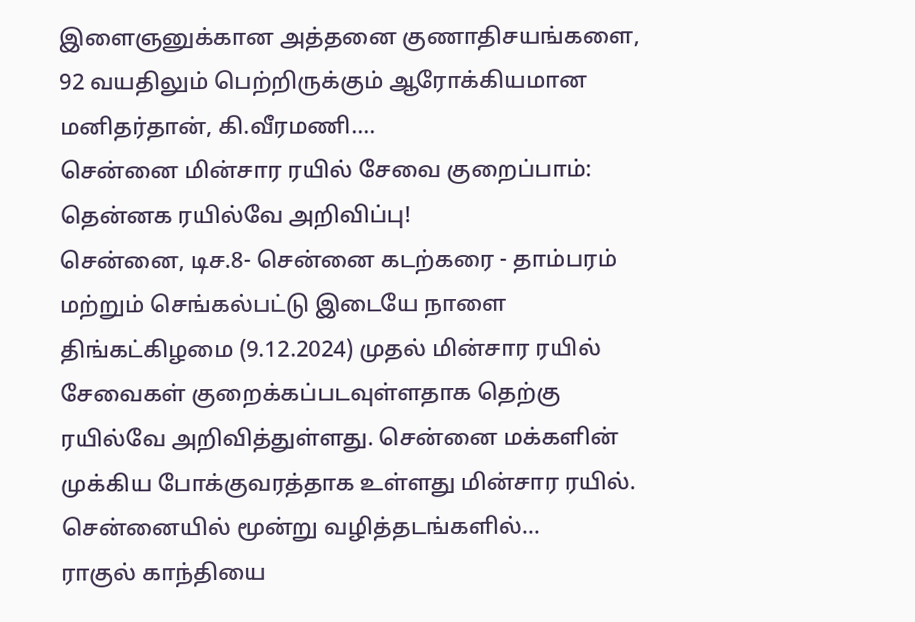இளைஞனுக்கான அத்தனை குணாதிசயங்களை, 92 வயதிலும் பெற்றிருக்கும் ஆரோக்கியமான மனிதர்தான், கி.வீரமணி.…
சென்னை மின்சார ரயில் சேவை குறைப்பாம்: தென்னக ரயில்வே அறிவிப்பு!
சென்னை, டிச.8- சென்னை கடற்கரை - தாம்பரம் மற்றும் செங்கல்பட்டு இடையே நாளை திங்கட்கிழமை (9.12.2024) முதல் மின்சார ரயில் சேவைகள் குறைக்கப்படவுள்ளதாக தெற்கு ரயில்வே அறிவித்துள்ளது. சென்னை மக்களின் முக்கிய போக்குவரத்தாக உள்ளது மின்சார ரயில். சென்னையில் மூன்று வழித்தடங்களில்…
ராகுல் காந்தியை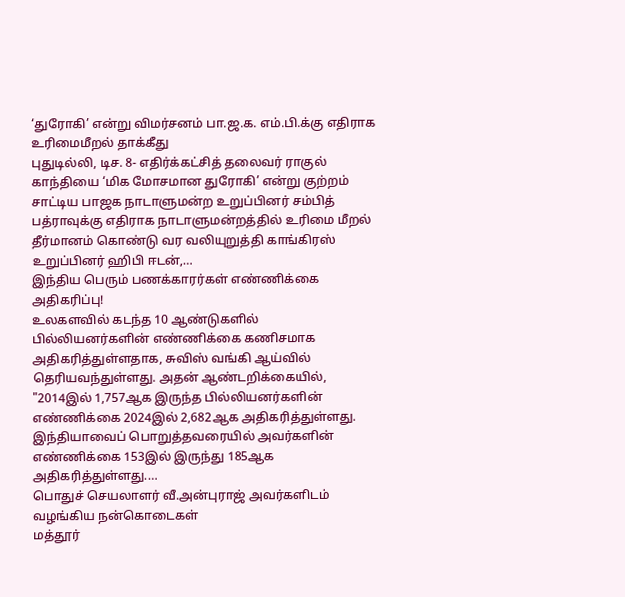‘துரோகி’ என்று விமர்சனம் பா.ஜ.க. எம்.பி.க்கு எதிராக உரிமைமீறல் தாக்கீது
புதுடில்லி, டிச. 8- எதிர்க்கட்சித் தலைவர் ராகுல் காந்தியை ‘மிக மோசமான துரோகி’ என்று குற்றம் சாட்டிய பாஜக நாடாளுமன்ற உறுப்பினர் சம்பித் பத்ராவுக்கு எதிராக நாடாளுமன்றத்தில் உரிமை மீறல் தீர்மானம் கொண்டு வர வலியுறுத்தி காங்கிரஸ் உறுப்பினர் ஹிபி ஈடன்,…
இந்திய பெரும் பணக்காரர்கள் எண்ணிக்கை அதிகரிப்பு!
உலகளவில் கடந்த 10 ஆண்டுகளில் பில்லியனர்களின் எண்ணிக்கை கணிசமாக அதிகரித்துள்ளதாக, சுவிஸ் வங்கி ஆய்வில் தெரியவந்துள்ளது. அதன் ஆண்டறிக்கையில், "2014இல் 1,757ஆக இருந்த பில்லியனர்களின் எண்ணிக்கை 2024இல் 2,682ஆக அதிகரித்துள்ளது. இந்தியாவைப் பொறுத்தவரையில் அவர்களின் எண்ணிக்கை 153இல் இருந்து 185ஆக அதிகரித்துள்ளது.…
பொதுச் செயலாளர் வீ.அன்புராஜ் அவர்களிடம் வழங்கிய நன்கொடைகள்
மத்தூர்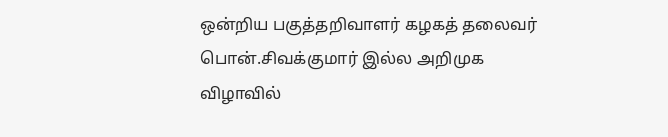ஒன்றிய பகுத்தறிவாளர் கழகத் தலைவர் பொன்.சிவக்குமார் இல்ல அறிமுக விழாவில்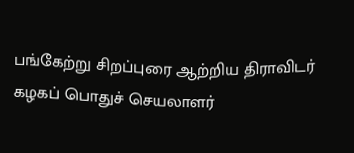பங்கேற்று சிறப்புரை ஆற்றிய திராவிடர் கழகப் பொதுச் செயலாளர்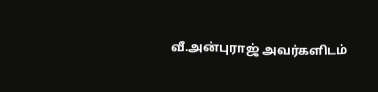வீ.அன்புராஜ் அவர்களிடம்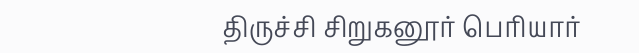திருச்சி சிறுகனூர் பெரியார்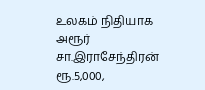உலகம் நிதியாக அரூர் சா.இராசேந்திரன் ரூ.5,000,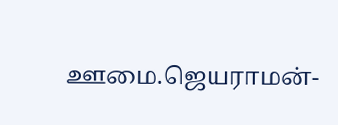ஊமை.ஜெயராமன்-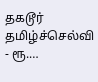தகடூர் தமிழ்ச்செல்வி - ரூ.…